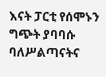እናት ፓርቲ የሰሞኑን ግጭት ያባባሱ ባለሥልጣናትና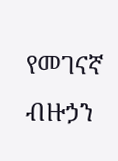የመገናኛ ብዙኃን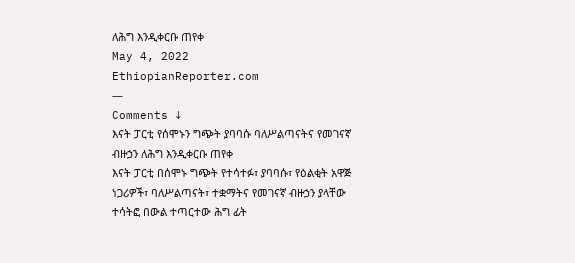ለሕግ እንዲቀርቡ ጠየቀ
May 4, 2022
EthiopianReporter.com
—
Comments ↓
እናት ፓርቲ የሰሞኑን ግጭት ያባባሱ ባለሥልጣናትና የመገናኛ ብዙኃን ለሕግ እንዲቀርቡ ጠየቀ
እናት ፓርቲ በሰሞኑ ግጭት የተሳተፉ፣ ያባባሱ፣ የዕልቂት አዋጅ ነጋሪዎች፣ ባለሥልጣናት፣ ተቋማትና የመገናኛ ብዙኃን ያላቸው ተሳትፎ በውል ተጣርተው ሕግ ፊት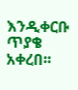እንዲቀርቡ ጥያቄ አቀረበ፡፡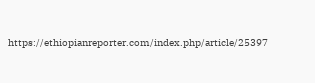https://ethiopianreporter.com/index.php/article/25397